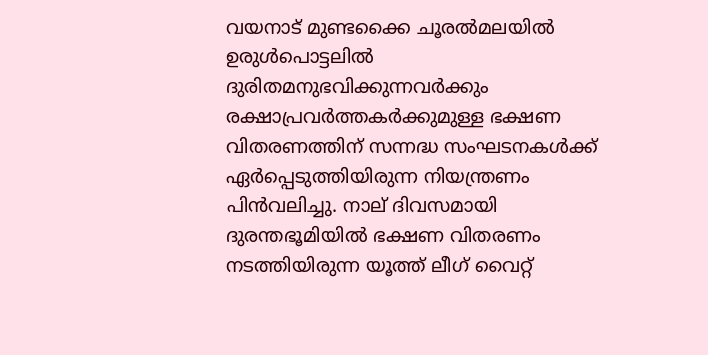വയനാട് മുണ്ടക്കൈ ചൂരല്‍മലയില്‍ ഉരുള്‍പൊട്ടലില്‍ ദുരിതമനുഭവിക്കുന്നവർക്കും രക്ഷാപ്രവർത്തകർക്കുമുള്ള ഭക്ഷണ വിതരണത്തിന് സന്നദ്ധ സംഘടനകള്‍ക്ക് ഏർപ്പെടുത്തിയിരുന്ന നിയന്ത്രണം പിൻവലിച്ചു. നാല് ദിവസമായി ദുരന്തഭൂമിയില്‍ ഭക്ഷണ വിതരണം നടത്തിയിരുന്ന യൂത്ത് ലീഗ് വൈറ്റ്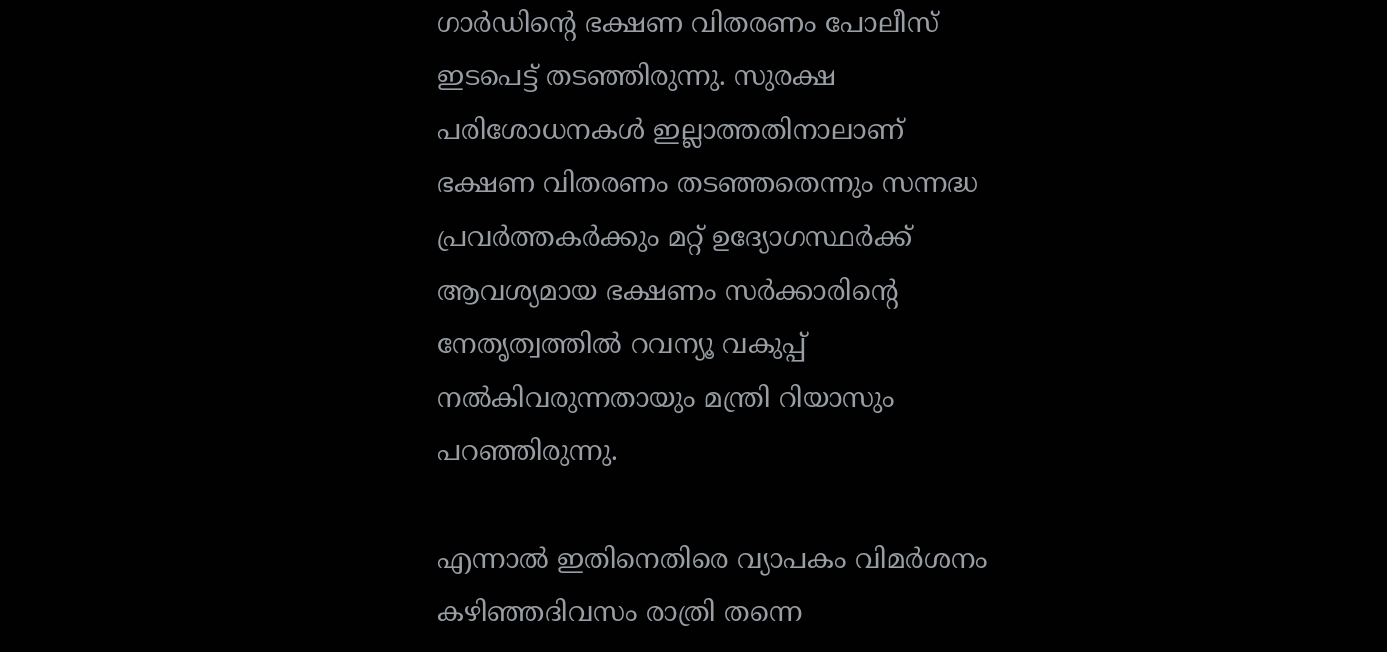ഗാർഡിന്റെ ഭക്ഷണ വിതരണം പോലീസ് ഇടപെട്ട് തടഞ്ഞിരുന്നു. സുരക്ഷ പരിശോധനകള്‍ ഇല്ലാത്തതിനാലാണ് ഭക്ഷണ വിതരണം തടഞ്ഞതെന്നും സന്നദ്ധ പ്രവർത്തകർക്കും മറ്റ് ഉദ്യോഗസ്ഥർക്ക് ആവശ്യമായ ഭക്ഷണം സർക്കാരിന്റെ നേതൃത്വത്തില്‍ റവന്യൂ വകുപ്പ് നല്‍കിവരുന്നതായും മന്ത്രി റിയാസും പറഞ്ഞിരുന്നു.

എന്നാല്‍ ഇതിനെതിരെ വ്യാപകം വിമർശനം കഴിഞ്ഞദിവസം രാത്രി തന്നെ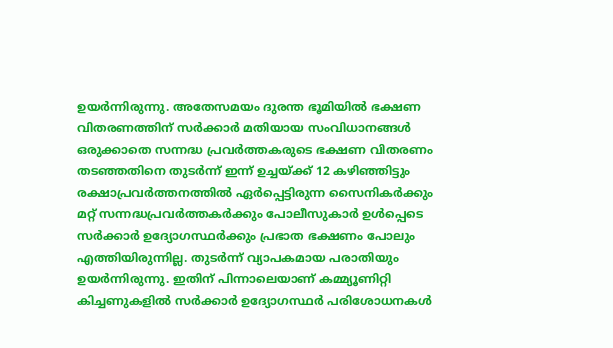ഉയർന്നിരുന്നു. അതേസമയം ദുരന്ത ഭൂമിയില്‍ ഭക്ഷണ വിതരണത്തിന് സർക്കാർ മതിയായ സംവിധാനങ്ങള്‍ ഒരുക്കാതെ സന്നദ്ധ പ്രവർത്തകരുടെ ഭക്ഷണ വിതരണം തടഞ്ഞതിനെ തുടർന്ന് ഇന്ന് ഉച്ചയ്ക്ക് 12 കഴിഞ്ഞിട്ടും രക്ഷാപ്രവർത്തനത്തില്‍ ഏർപ്പെട്ടിരുന്ന സൈനികർക്കും മറ്റ് സന്നദ്ധപ്രവർത്തകർക്കും പോലീസുകാർ ഉള്‍പ്പെടെ സർക്കാർ ഉദ്യോഗസ്ഥർക്കും പ്രഭാത ഭക്ഷണം പോലും എത്തിയിരുന്നില്ല. തുടർന്ന് വ്യാപകമായ പരാതിയും ഉയർന്നിരുന്നു. ഇതിന് പിന്നാലെയാണ് കമ്മ്യൂണിറ്റി കിച്ചണുകളില്‍ സർക്കാർ ഉദ്യോഗസ്ഥർ പരിശോധനകള്‍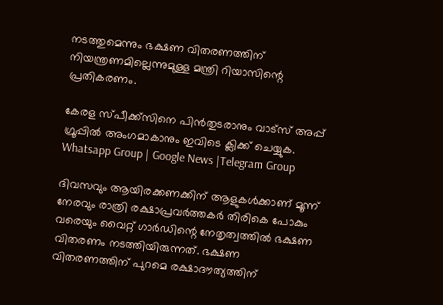നടത്തുമെന്നും ഭക്ഷണ വിതരണത്തിന് നിയന്ത്രണമില്ലെന്നുമുള്ള മന്ത്രി റിയാസിന്റെ പ്രതികരണം.

കേരള സ്പീക്ക്സിനെ പിൻതുടരാനും വാട്സ് അപ്പ് ഗ്രൂപ്പിൽ അംഗമാകാനും ഇവിടെ ക്ലിക്ക് ചെയ്യുക. Whatsapp Group | Google News |Telegram Group

ദിവസവും ആയിരക്കണക്കിന് ആളുകള്‍ക്കാണ് മൂന്ന് നേരവും രാത്രി രക്ഷാപ്രവർത്തകർ തിരികെ പോകും വരെയും വൈറ്റ് ഗാർഡിന്റെ നേതൃത്വത്തില്‍ ഭക്ഷണ വിതരണം നടത്തിയിരുന്നത്. ഭക്ഷണ വിതരണത്തിന് പുറമെ രക്ഷാദൗത്യത്തിന്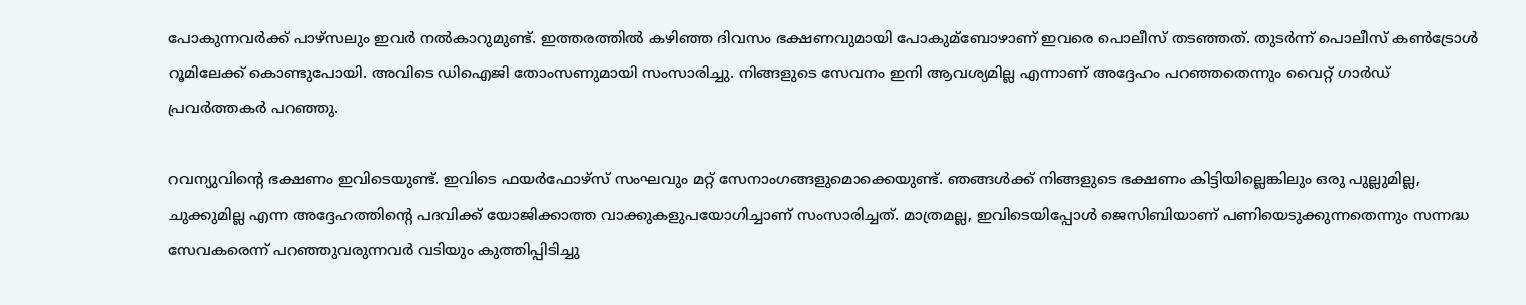പോകുന്നവ‍ർക്ക് പാഴ്സലും ഇവ‍ർ നല്‍കാറുമുണ്ട്. ഇത്തരത്തില്‍ കഴിഞ്ഞ ദിവസം ഭക്ഷണവുമായി പോകുമ്ബോഴാണ് ഇവരെ പൊലീസ് തടഞ്ഞത്. തുട‍ർന്ന് പൊലീസ് കണ്‍ട്രോള്‍ റൂമിലേക്ക് കൊണ്ടുപോയി. അവിടെ ഡിഐജി തോംസണുമായി സംസാരിച്ചു. നിങ്ങളുടെ സേവനം ഇനി ആവശ്യമില്ല എന്നാണ് അദ്ദേഹം പറഞ്ഞതെന്നും വൈറ്റ് ഗാർഡ് പ്രവർത്തകർ പറഞ്ഞു.

റവന്യുവിന്റെ ഭക്ഷണം ഇവിടെയുണ്ട്. ഇവിടെ ഫയർഫോഴ്സ് സംഘവും മറ്റ് സേനാംഗങ്ങളുമൊക്കെയുണ്ട്. ഞങ്ങള്‍ക്ക് നിങ്ങളുടെ ഭക്ഷണം കിട്ടിയില്ലെങ്കിലും ഒരു പുല്ലുമില്ല, ചുക്കുമില്ല എന്ന അദ്ദേഹത്തിന്റെ പദവിക്ക് യോജിക്കാത്ത വാക്കുകളുപയോഗിച്ചാണ് സംസാരിച്ചത്. മാത്രമല്ല, ഇവിടെയിപ്പോള്‍ ജെസിബിയാണ് പണിയെടുക്കുന്നതെന്നും സന്നദ്ധ സേവകരെന്ന് പറ‍ഞ്ഞുവരുന്നവർ വടിയും കുത്തിപ്പിടിച്ചു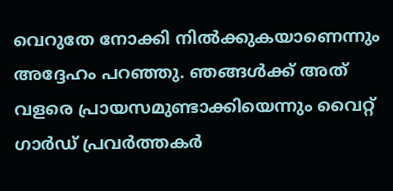വെറുതേ നോക്കി നില്‍ക്കുകയാണെന്നും അദ്ദേഹം പറഞ്ഞു. ഞങ്ങള്‍ക്ക് അത് വളരെ പ്രായസമുണ്ടാക്കിയെന്നും വൈറ്റ് ഗാർഡ് പ്രവർത്തകർ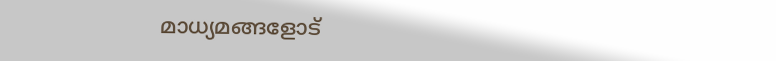മാധ്യമങ്ങളോട്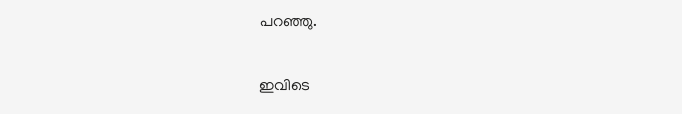പറഞ്ഞു.

ഇവിടെ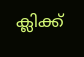ക്ലിക്ക്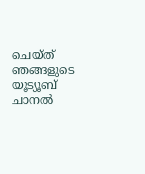ചെയ്ത് ഞങ്ങളുടെ യൂട്യൂബ് ചാനൽ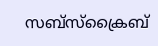സബ്സ്ക്രൈബ്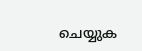ചെയ്യുക